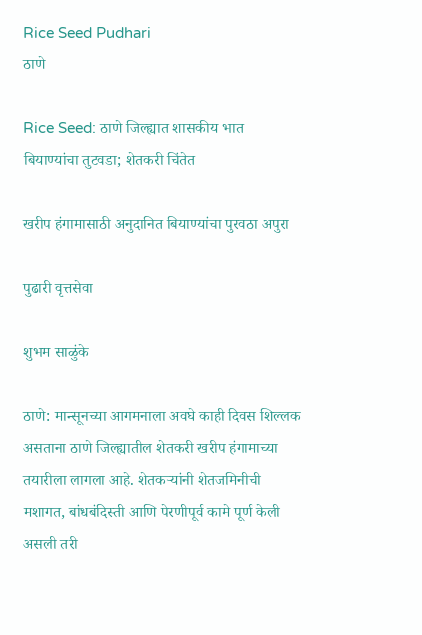Rice Seed Pudhari
ठाणे

Rice Seed: ठाणे जिल्ह्यात शासकीय भात बियाण्यांचा तुटवडा; शेतकरी चिंतेत

खरीप हंगामासाठी अनुदानित बियाण्यांचा पुरवठा अपुरा

पुढारी वृत्तसेवा

शुभम साळुंके

ठाणे: मान्सूनच्या आगमनाला अवघे काही दिवस शिल्लक असताना ठाणे जिल्ह्यातील शेतकरी खरीप हंगामाच्या तयारीला लागला आहे. शेतकऱ्यांनी शेतजमिनीची मशागत, बांधबंदिस्ती आणि पेरणीपूर्व कामे पूर्ण केली असली तरी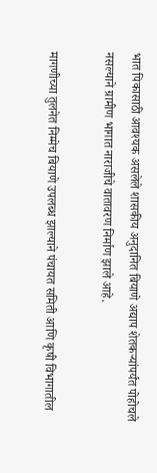भात पिकासाठी आवश्यक असलेले शासकीय अनुदानित बियाणे अद्याप शेतकऱ्यांपर्यंत पोहोचले नसल्याने ग्रामीण भागात नाराजीचे वातावरण निर्माण झाले आहे.

मागणीच्या तुलनेत निम्मेच बियाणे उपलब्ध झाल्याने पंचायत समिती आणि कृषी विभागातील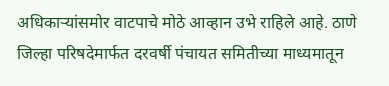अधिकाऱ्यांसमोर वाटपाचे मोठे आव्हान उभे राहिले आहे. ठाणे जिल्हा परिषदेमार्फत दरवर्षी पंचायत समितीच्या माध्यमातून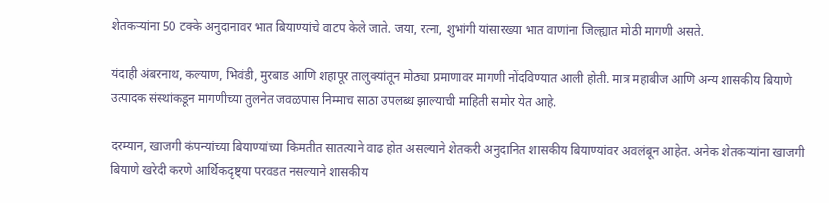शेतकऱ्यांना 50 टक्के अनुदानावर भात बियाण्यांचे वाटप केले जाते. जया, रत्ना, शुभांगी यांसारख्या भात वाणांना जिल्ह्यात मोठी मागणी असते.

यंदाही अंबरनाथ, कल्याण, भिवंडी, मुरबाड आणि शहापूर तालुक्यांतून मोठ्या प्रमाणावर मागणी नोंदविण्यात आली होती. मात्र महाबीज आणि अन्य शासकीय बियाणे उत्पादक संस्थांकडून मागणीच्या तुलनेत जवळपास निम्माच साठा उपलब्ध झाल्याची माहिती समोर येत आहे.

दरम्यान, खाजगी कंपन्यांच्या बियाण्यांच्या किमतीत सातत्याने वाढ होत असल्याने शेतकरी अनुदानित शासकीय बियाण्यांवर अवलंबून आहेत. अनेक शेतकऱ्यांना खाजगी बियाणे खरेदी करणे आर्थिकदृष्ट्या परवडत नसल्याने शासकीय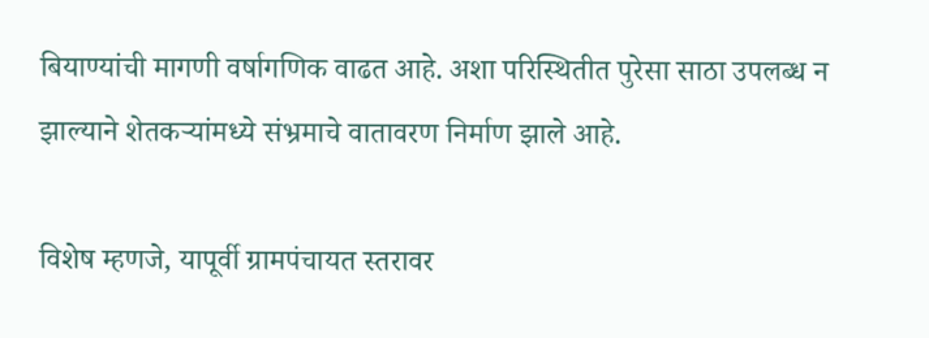बियाण्यांची मागणी वर्षागणिक वाढत आहे. अशा परिस्थितीत पुरेसा साठा उपलब्ध न झाल्याने शेतकऱ्यांमध्ये संभ्रमाचे वातावरण निर्माण झाले आहे.

विशेष म्हणजे, यापूर्वी ग्रामपंचायत स्तरावर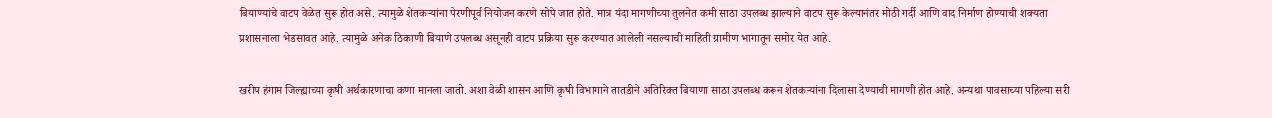बियाण्यांचे वाटप वेळेत सुरू होत असे. त्यामुळे शेतकऱ्यांना पेरणीपूर्व नियोजन करणे सोपे जात होते. मात्र यंदा मागणीच्या तुलनेत कमी साठा उपलब्ध झाल्याने वाटप सुरू केल्यानंतर मोठी गर्दी आणि वाद निर्माण होण्याची शक्यता प्रशासनाला भेडसावत आहे. त्यामुळे अनेक ठिकाणी बियाणे उपलब्ध असूनही वाटप प्रक्रिया सुरू करण्यात आलेली नसल्याची माहिती ग्रामीण भागातून समोर येत आहे.

खरीप हंगाम जिल्ह्याच्या कृषी अर्थकारणाचा कणा मानला जातो. अशा वेळी शासन आणि कृषी विभागाने तातडीने अतिरिक्त बियाणा साठा उपलब्ध करून शेतकऱ्यांना दिलासा देण्याची मागणी होत आहे. अन्यथा पावसाच्या पहिल्या सरी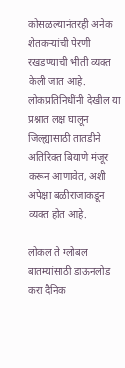कोसळल्यानंतरही अनेक शेतकऱ्यांची पेरणी रखडण्याची भीती व्यक्त केली जात आहे. लोकप्रतिनिधींनी देखील या प्रश्नात लक्ष घालून जिल्ह्यासाठी तातडीने अतिरिक्त बियाणे मंजूर करून आणावेत, अशी अपेक्षा बळीराजाकडून व्यक्त होत आहे.

लोकल ते ग्लोबल बातम्यांसाठी डाऊनलोड करा दैनिक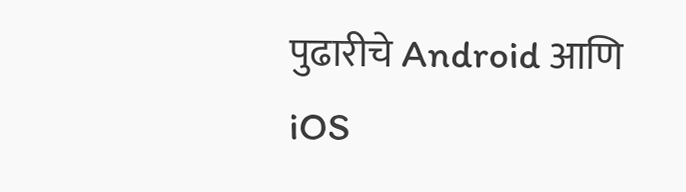पुढारीचे Android आणि iOS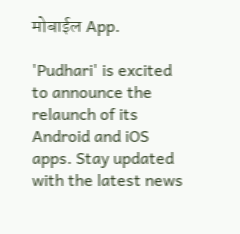मोबाईल App.

'Pudhari' is excited to announce the relaunch of its Android and iOS apps. Stay updated with the latest news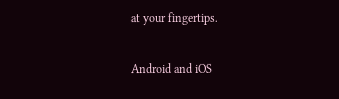at your fingertips.

Android and iOS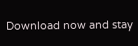Download now and stay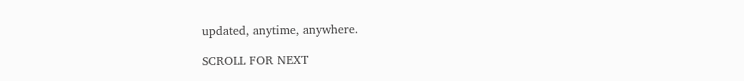updated, anytime, anywhere.

SCROLL FOR NEXT